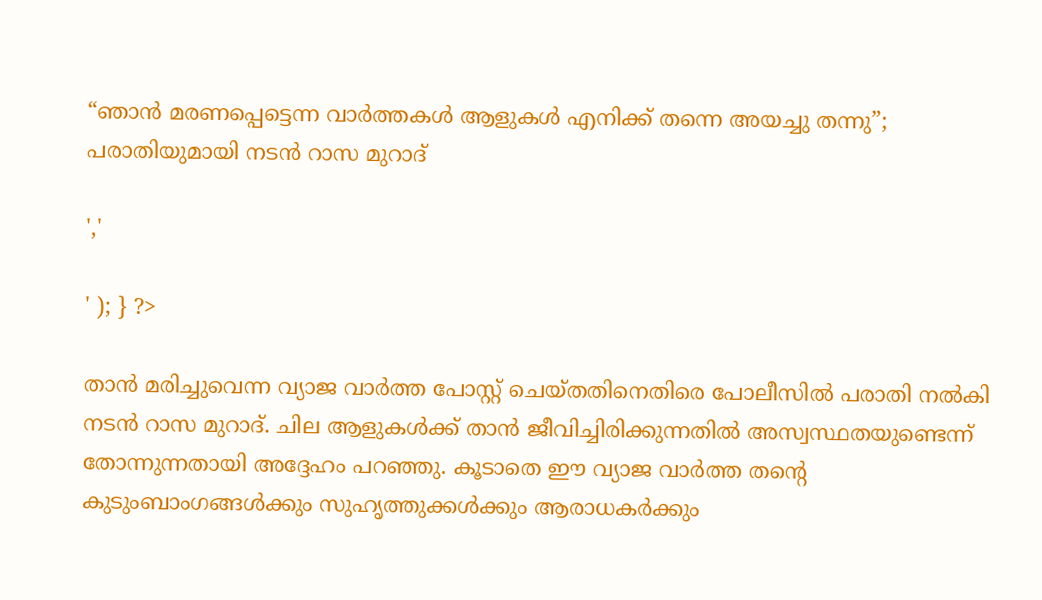“ഞാൻ മരണപ്പെട്ടെന്ന വാർത്തകൾ ആളുകൾ എനിക്ക് തന്നെ അയച്ചു തന്നു”; പരാതിയുമായി നടൻ റാസ മുറാദ്

','

' ); } ?>

താൻ മരിച്ചുവെന്ന വ്യാജ വാർത്ത പോസ്റ്റ് ചെയ്തതിനെതിരെ പോലീസിൽ പരാതി നൽകി നടൻ റാസ മുറാദ്. ചില ആളുകൾക്ക് താൻ ജീവിച്ചിരിക്കുന്നതിൽ അസ്വസ്ഥതയുണ്ടെന്ന് തോന്നുന്നതായി അദ്ദേഹം പറഞ്ഞു. കൂടാതെ ഈ വ്യാജ വാർത്ത തന്റെ കുടുംബാംഗങ്ങൾക്കും സുഹൃത്തുക്കൾക്കും ആരാധകർക്കും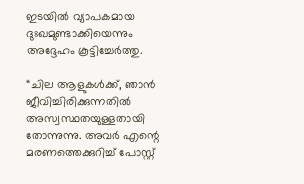ഇടയിൽ വ്യാപകമായ ദുഃഖമുണ്ടാക്കിയെന്നും അദ്ദേഹം കൂട്ടിച്ചേർത്തു.

“ചില ആളുകൾക്ക്, ഞാൻ ജീവിച്ചിരിക്കുന്നതിൽ അസ്വസ്ഥതയുള്ളതായി തോന്നുന്നു. അവർ എന്റെ മരണത്തെക്കുറിച്ച് പോസ്റ്റ്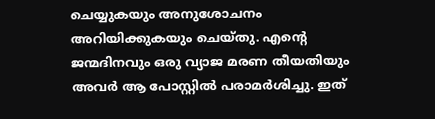ചെയ്യുകയും അനുശോചനം അറിയിക്കുകയും ചെയ്തു. എന്റെ ജന്മദിനവും ഒരു വ്യാജ മരണ തീയതിയും അവർ ആ പോസ്റ്റിൽ പരാമർശിച്ചു. ഇത്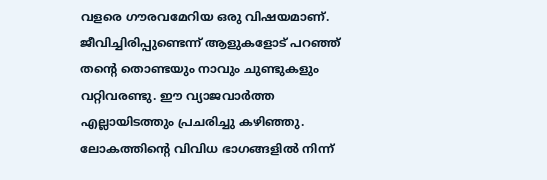വളരെ ഗൗരവമേറിയ ഒരു വിഷയമാണ്. ജീവിച്ചിരിപ്പുണ്ടെന്ന് ആളുകളോട് പറഞ്ഞ് തന്റെ തൊണ്ടയും നാവും ചുണ്ടുകളും വറ്റിവരണ്ടു. ഈ വ്യാജവാർത്ത എല്ലായിടത്തും പ്രചരിച്ചു കഴിഞ്ഞു. ലോകത്തിന്റെ വിവിധ ഭാഗങ്ങളിൽ നിന്ന്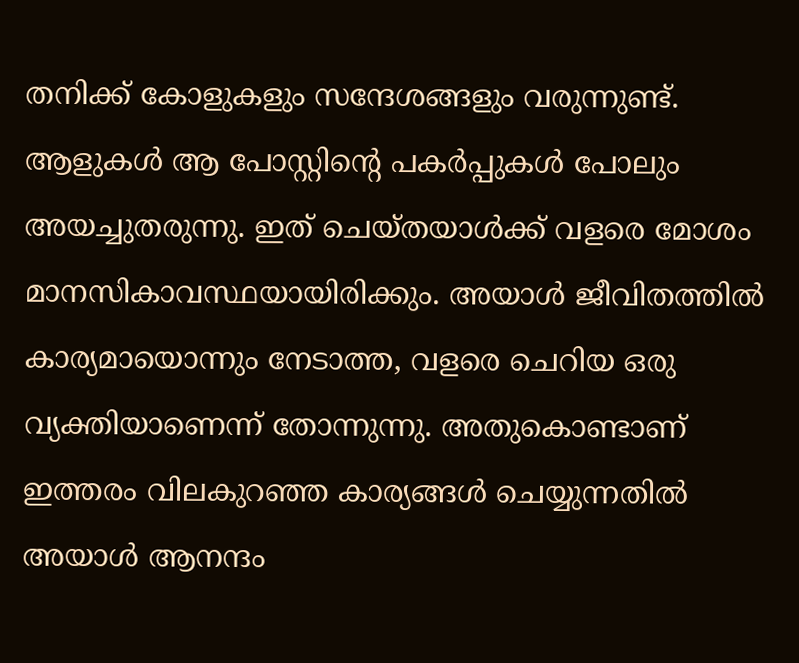തനിക്ക് കോളുകളും സന്ദേശങ്ങളും വരുന്നുണ്ട്. ആളുകൾ ആ പോസ്റ്റിന്റെ പകർപ്പുകൾ പോലും അയച്ചുതരുന്നു. ഇത് ചെയ്തയാൾക്ക് വളരെ മോശം മാനസികാവസ്ഥയായിരിക്കും. അയാൾ ജീവിതത്തിൽ കാര്യമായൊന്നും നേടാത്ത, വളരെ ചെറിയ ഒരു വ്യക്തിയാണെന്ന് തോന്നുന്നു. അതുകൊണ്ടാണ് ഇത്തരം വിലകുറഞ്ഞ കാര്യങ്ങൾ ചെയ്യുന്നതിൽ അയാൾ ആനന്ദം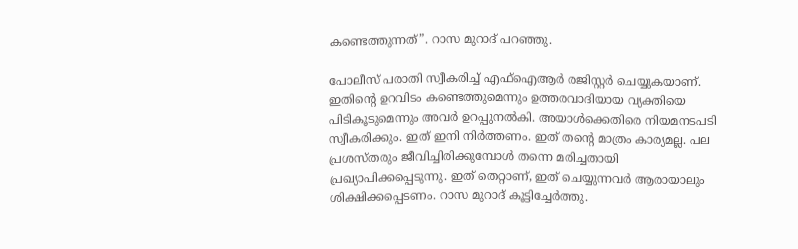കണ്ടെത്തുന്നത്”. റാസ മുറാദ് പറഞ്ഞു.

പോലീസ് പരാതി സ്വീകരിച്ച് എഫ്‌ഐആർ രജിസ്റ്റർ ചെയ്യുകയാണ്. ഇതിന്റെ ഉറവിടം കണ്ടെത്തുമെന്നും ഉത്തരവാദിയായ വ്യക്തിയെ പിടികൂടുമെന്നും അവർ ഉറപ്പുനൽകി. അയാൾക്കെതിരെ നിയമനടപടി സ്വീകരിക്കും. ഇത് ഇനി നിർത്തണം. ഇത് തന്റെ മാത്രം കാര്യമല്ല. പല പ്രശസ്തരും ജീവിച്ചിരിക്കുമ്പോൾ തന്നെ മരിച്ചതായി പ്രഖ്യാപിക്കപ്പെടുന്നു. ഇത് തെറ്റാണ്, ഇത് ചെയ്യുന്നവർ ആരായാലും ശിക്ഷിക്കപ്പെടണം. റാസ മുറാദ് കൂട്ടിച്ചേർത്തു.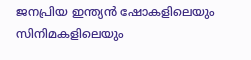ജനപ്രിയ ഇന്ത്യൻ ഷോകളിലെയും സിനിമകളിലെയും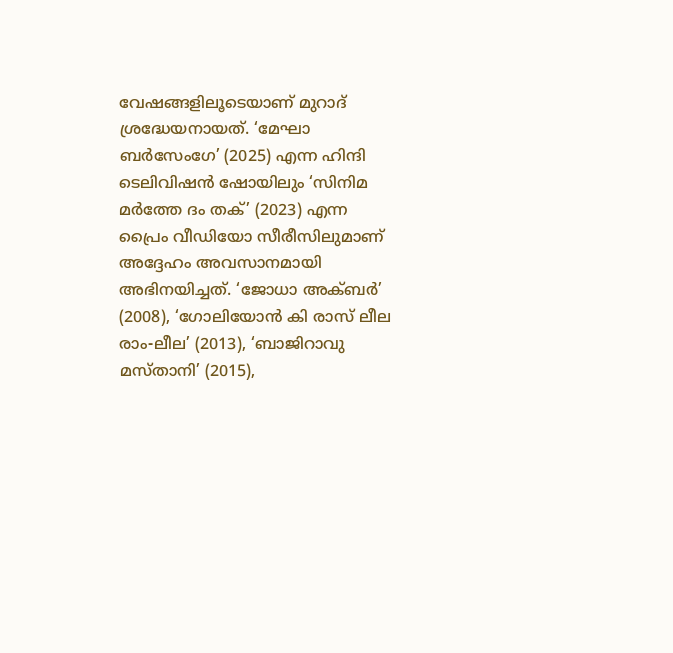വേഷങ്ങളിലൂടെയാണ് മുറാദ് ശ്രദ്ധേയനായത്. ‘മേഘാ ബർസേംഗേ’ (2025) എന്ന ഹിന്ദി ടെലിവിഷൻ ഷോയിലും ‘സിനിമ മർത്തേ ദം തക്’ (2023) എന്ന പ്രൈം വീഡിയോ സീരീസിലുമാണ് അദ്ദേഹം അവസാനമായി അഭിനയിച്ചത്. ‘ജോധാ അക്ബർ’ (2008), ‘ഗോലിയോൻ കി രാസ് ലീല രാം-ലീല’ (2013), ‘ബാജിറാവു മസ്താനി’ (2015),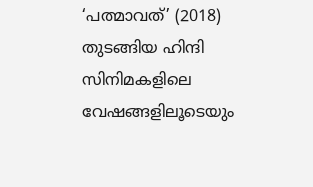‘പത്മാവത്’ (2018) തുടങ്ങിയ ഹിന്ദി സിനിമകളിലെ വേഷങ്ങളിലൂടെയും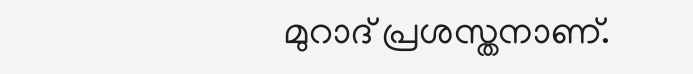മുറാദ് പ്രശസ്തനാണ്.